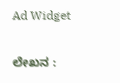Ad Widget

ಲೇಖನ :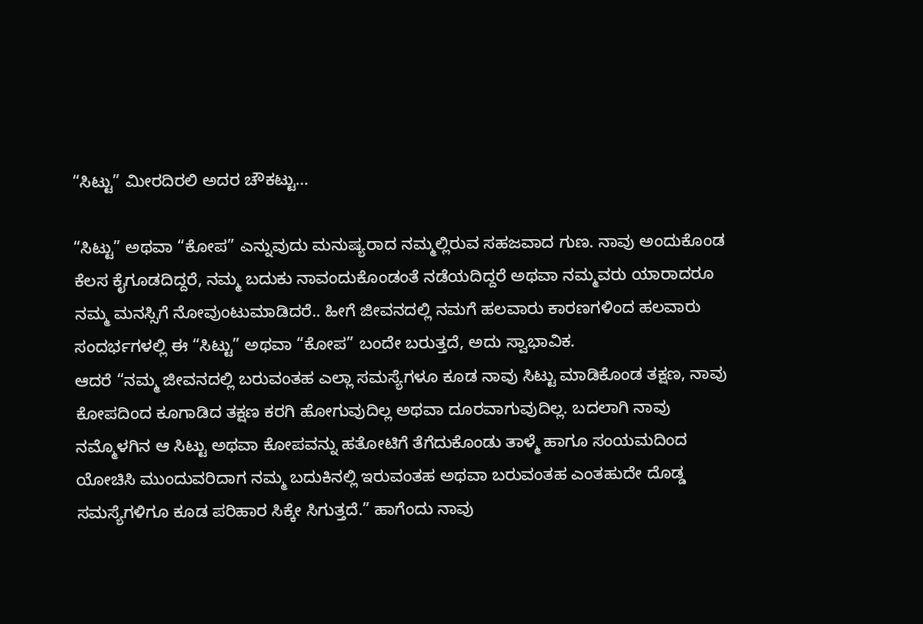“ಸಿಟ್ಟು” ಮೀರದಿರಲಿ ಅದರ ಚೌಕಟ್ಟು…

“ಸಿಟ್ಟು” ಅಥವಾ “ಕೋಪ” ಎನ್ನುವುದು ಮನುಷ್ಯರಾದ ನಮ್ಮಲ್ಲಿರುವ ಸಹಜವಾದ ಗುಣ. ನಾವು ಅಂದುಕೊಂಡ ಕೆಲಸ ಕೈಗೂಡದಿದ್ದರೆ, ನಮ್ಮ ಬದುಕು ನಾವಂದುಕೊಂಡಂತೆ ನಡೆಯದಿದ್ದರೆ ಅಥವಾ ನಮ್ಮವರು ಯಾರಾದರೂ ನಮ್ಮ ಮನಸ್ಸಿಗೆ ನೋವುಂಟುಮಾಡಿದರೆ.. ಹೀಗೆ ಜೀವನದಲ್ಲಿ ನಮಗೆ ಹಲವಾರು ಕಾರಣಗಳಿಂದ ಹಲವಾರು ಸಂದರ್ಭಗಳಲ್ಲಿ ಈ “ಸಿಟ್ಟು” ಅಥವಾ “ಕೋಪ” ಬಂದೇ ಬರುತ್ತದೆ, ಅದು ಸ್ವಾಭಾವಿಕ.
ಆದರೆ “ನಮ್ಮ ಜೀವನದಲ್ಲಿ ಬರುವಂತಹ ಎಲ್ಲಾ ಸಮಸ್ಯೆಗಳೂ ಕೂಡ ನಾವು ಸಿಟ್ಟು ಮಾಡಿಕೊಂಡ ತಕ್ಷಣ, ನಾವು ಕೋಪದಿಂದ ಕೂಗಾಡಿದ ತಕ್ಷಣ ಕರಗಿ ಹೋಗುವುದಿಲ್ಲ ಅಥವಾ ದೂರವಾಗುವುದಿಲ್ಲ. ಬದಲಾಗಿ ನಾವು ನಮ್ಮೊಳಗಿನ ಆ ಸಿಟ್ಟು ಅಥವಾ ಕೋಪವನ್ನು ಹತೋಟಿಗೆ ತೆಗೆದುಕೊಂಡು ತಾಳ್ಮೆ ಹಾಗೂ ಸಂಯಮದಿಂದ ಯೋಚಿಸಿ ಮುಂದುವರಿದಾಗ ನಮ್ಮ ಬದುಕಿನಲ್ಲಿ ಇರುವಂತಹ ಅಥವಾ ಬರುವಂತಹ ಎಂತಹುದೇ ದೊಡ್ಡ ಸಮಸ್ಯೆಗಳಿಗೂ ಕೂಡ ಪರಿಹಾರ ಸಿಕ್ಕೇ ಸಿಗುತ್ತದೆ.” ಹಾಗೆಂದು ನಾವು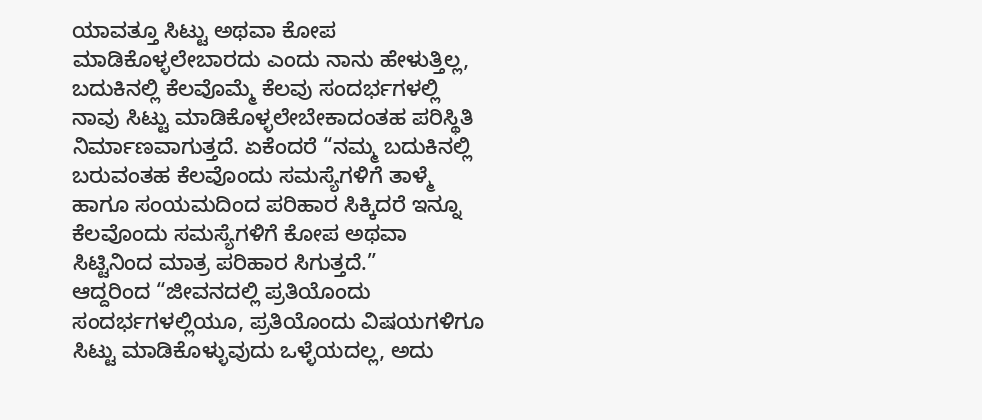ಯಾವತ್ತೂ ಸಿಟ್ಟು ಅಥವಾ ಕೋಪ ಮಾಡಿಕೊಳ್ಳಲೇಬಾರದು ಎಂದು ನಾನು ಹೇಳುತ್ತಿಲ್ಲ, ಬದುಕಿನಲ್ಲಿ ಕೆಲವೊಮ್ಮೆ ಕೆಲವು ಸಂದರ್ಭಗಳಲ್ಲಿ ನಾವು ಸಿಟ್ಟು ಮಾಡಿಕೊಳ್ಳಲೇಬೇಕಾದಂತಹ ಪರಿಸ್ಥಿತಿ ನಿರ್ಮಾಣವಾಗುತ್ತದೆ. ಏಕೆಂದರೆ “ನಮ್ಮ ಬದುಕಿನಲ್ಲಿ ಬರುವಂತಹ ಕೆಲವೊಂದು ಸಮಸ್ಯೆಗಳಿಗೆ ತಾಳ್ಮೆ ಹಾಗೂ ಸಂಯಮದಿಂದ ಪರಿಹಾರ ಸಿಕ್ಕಿದರೆ ಇನ್ನೂ ಕೆಲವೊಂದು ಸಮಸ್ಯೆಗಳಿಗೆ ಕೋಪ ಅಥವಾ ಸಿಟ್ಟಿನಿಂದ ಮಾತ್ರ ಪರಿಹಾರ ಸಿಗುತ್ತದೆ.”
ಆದ್ದರಿಂದ “ಜೀವನದಲ್ಲಿ ಪ್ರತಿಯೊಂದು ಸಂದರ್ಭಗಳಲ್ಲಿಯೂ, ಪ್ರತಿಯೊಂದು ವಿಷಯಗಳಿಗೂ ಸಿಟ್ಟು ಮಾಡಿಕೊಳ್ಳುವುದು ಒಳ್ಳೆಯದಲ್ಲ, ಅದು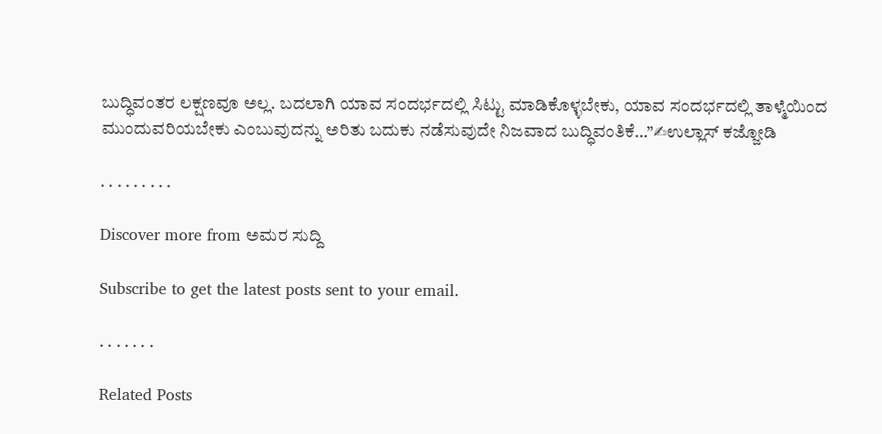ಬುದ್ಧಿವಂತರ ಲಕ್ಷಣವೂ ಅಲ್ಲ. ಬದಲಾಗಿ ಯಾವ ಸಂದರ್ಭದಲ್ಲಿ ಸಿಟ್ಟು ಮಾಡಿಕೊಳ್ಳಬೇಕು, ಯಾವ ಸಂದರ್ಭದಲ್ಲಿ ತಾಳ್ಮೆಯಿಂದ ಮುಂದುವರಿಯಬೇಕು ಎಂಬುವುದನ್ನು ಅರಿತು ಬದುಕು ನಡೆಸುವುದೇ ನಿಜವಾದ ಬುದ್ಧಿವಂತಿಕೆ…”✍ಉಲ್ಲಾಸ್ ಕಜ್ಜೋಡಿ

. . . . . . . . .

Discover more from ಅಮರ ಸುದ್ದಿ

Subscribe to get the latest posts sent to your email.

. . . . . . .

Related Posts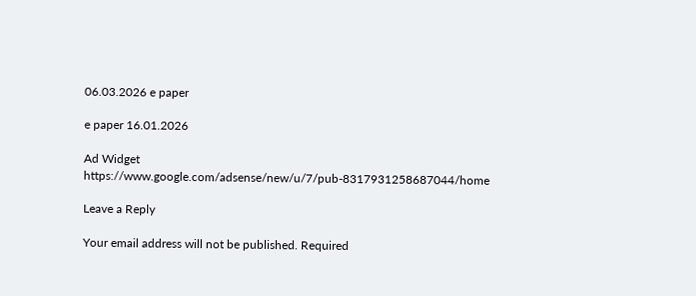06.03.2026 e paper

e paper 16.01.2026

Ad Widget
https://www.google.com/adsense/new/u/7/pub-8317931258687044/home

Leave a Reply

Your email address will not be published. Required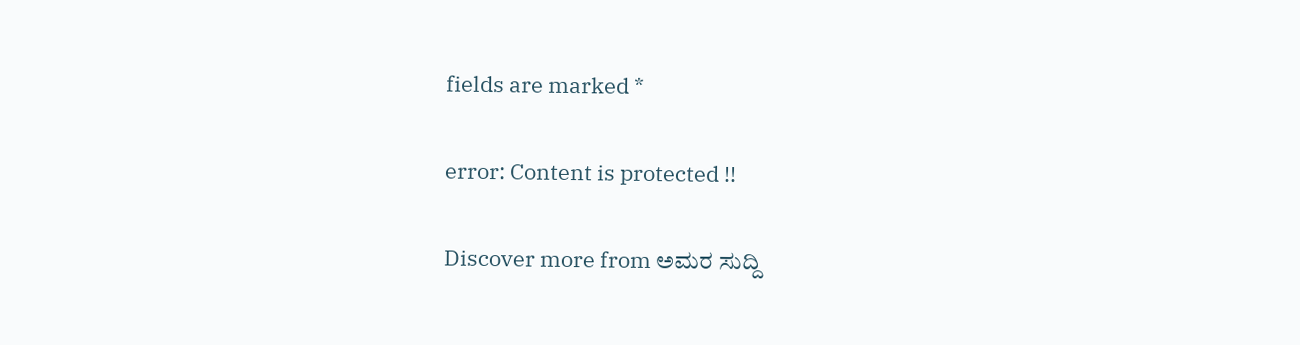fields are marked *

error: Content is protected !!

Discover more from ಅಮರ ಸುದ್ದಿ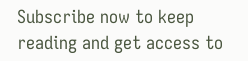Subscribe now to keep reading and get access to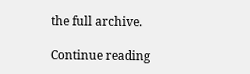the full archive.

Continue reading